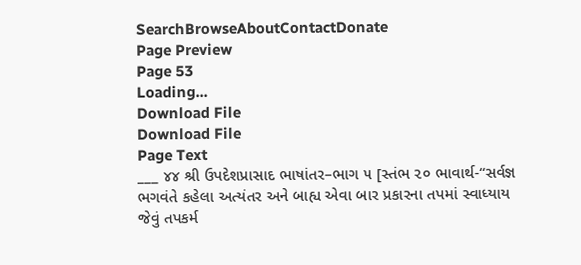SearchBrowseAboutContactDonate
Page Preview
Page 53
Loading...
Download File
Download File
Page Text
___ ૪૪ શ્રી ઉપદેશપ્રાસાદ ભાષાંતર–ભાગ ૫ [સ્તંભ ૨૦ ભાવાર્થ-“સર્વજ્ઞ ભગવંતે કહેલા અત્યંતર અને બાહ્ય એવા બાર પ્રકારના તપમાં સ્વાધ્યાય જેવું તપકર્મ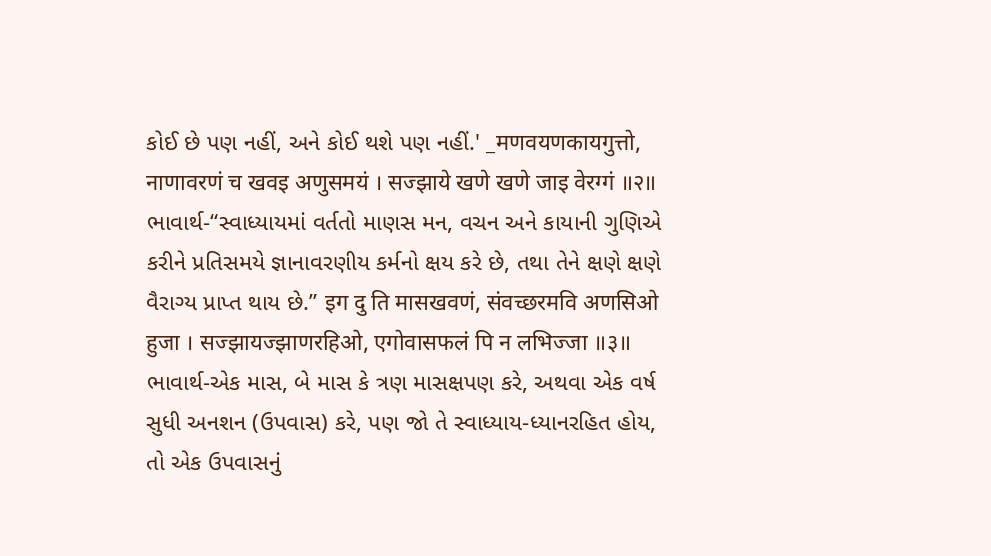કોઈ છે પણ નહીં, અને કોઈ થશે પણ નહીં.' _मणवयणकायगुत्तो, नाणावरणं च खवइ अणुसमयं । सज्झाये खणे खणे जाइ वेरग्गं ॥२॥ ભાવાર્થ-“સ્વાધ્યાયમાં વર્તતો માણસ મન, વચન અને કાયાની ગુણિએ કરીને પ્રતિસમયે જ્ઞાનાવરણીય કર્મનો ક્ષય કરે છે, તથા તેને ક્ષણે ક્ષણે વૈરાગ્ય પ્રાપ્ત થાય છે.” इग दु ति मासखवणं, संवच्छरमवि अणसिओ हुजा । सज्झायज्झाणरहिओ, एगोवासफलं पि न लभिज्जा ॥३॥ ભાવાર્થ-એક માસ, બે માસ કે ત્રણ માસક્ષપણ કરે, અથવા એક વર્ષ સુધી અનશન (ઉપવાસ) કરે, પણ જો તે સ્વાધ્યાય-ધ્યાનરહિત હોય, તો એક ઉપવાસનું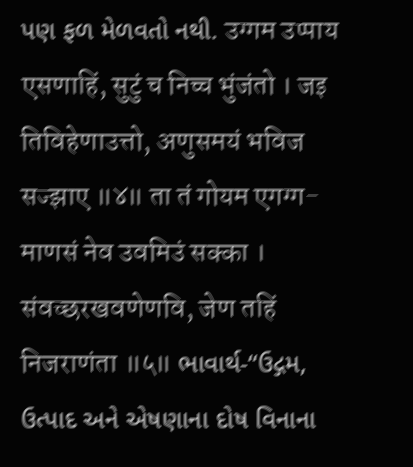પણ ફળ મેળવતો નથી. उग्गम उप्पाय एसणाहिं, सुटुं च निच्च भुंजंतो । जइ तिविहेणाउत्तो, अणुसमयं भविज सज्झाए ॥४॥ ता तं गोयम एगग्ग-माणसं नेव उवमिउं सक्का । संवच्छरखवणेणवि, जेण तहिं निजराणंता ॥५॥ ભાવાર્થ-“ઉદ્ગમ, ઉત્પાદ અને એષણાના દોષ વિનાના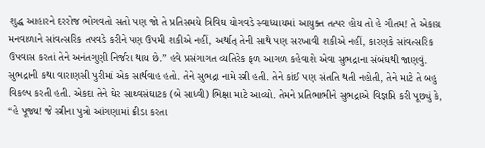શુદ્ધ આહારને દરરોજ ભોગવતો સતો પણ જો તે પ્રતિસમયે ત્રિવિઘ યોગવડે સ્વાધ્યાયમાં આયુક્ત તત્પર હોય તો હે ગૌતમ! તે એકાગ્ર મનવાળાને સાંવત્સરિક તપવડે કરીને પણ ઉપમી શકીએ નહીં, અર્થાત્ તેની સાથે પણ સરખાવી શકીએ નહીં, કારણકે સાંવત્સરિક ઉપવાસ કરતાં તેને અનંતગુણી નિર્જરા થાય છે.” હવે પ્રસંગાગત વ્યતિરેક ફળ આગળ કહેવાશે એવા સુભદ્રાના સંબંઘથી જાણવું. સુભદ્રાની કથા વારાણસી પુરીમાં એક સાર્થવાહ હતો. તેને સુભદ્રા નામે સ્ત્રી હતી. તેને કાંઈ પણ સંતતિ થતી નહોતી, તેને માટે તે બહુ વિકલ્પ કરતી હતી. એકદા તેને ઘેર સાથ્વસંઘાટક (બે સાધ્વી) ભિક્ષા માટે આવ્યો. તેમને પ્રતિભાભીને સુભદ્રાએ વિજ્ઞપ્તિ કરી પૂછ્યું કે, “હે પૂજ્ય! જે સ્ત્રીના પુત્રો આંગણામાં ક્રીડા કરતા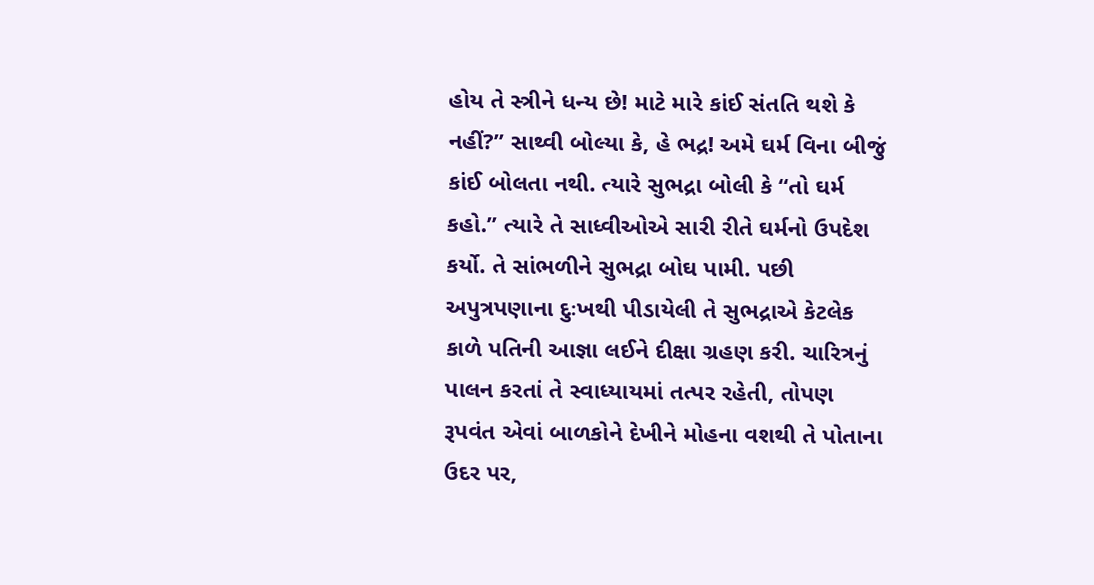હોય તે સ્ત્રીને ધન્ય છે! માટે મારે કાંઈ સંતતિ થશે કે નહીં?” સાથ્વી બોલ્યા કે, હે ભદ્ર! અમે ઘર્મ વિના બીજું કાંઈ બોલતા નથી. ત્યારે સુભદ્રા બોલી કે “તો ઘર્મ કહો.” ત્યારે તે સાધ્વીઓએ સારી રીતે ઘર્મનો ઉપદેશ કર્યો. તે સાંભળીને સુભદ્રા બોઘ પામી. પછી અપુત્રપણાના દુઃખથી પીડાયેલી તે સુભદ્રાએ કેટલેક કાળે પતિની આજ્ઞા લઈને દીક્ષા ગ્રહણ કરી. ચારિત્રનું પાલન કરતાં તે સ્વાધ્યાયમાં તત્પર રહેતી, તોપણ રૂપવંત એવાં બાળકોને દેખીને મોહના વશથી તે પોતાના ઉદર પર,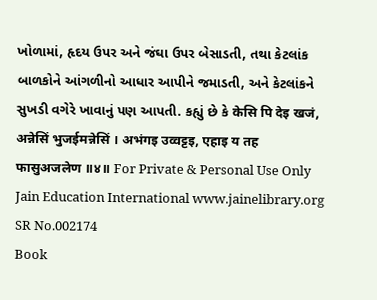ખોળામાં, હૃદય ઉપર અને જંઘા ઉપર બેસાડતી, તથા કેટલાંક બાળકોને આંગળીનો આધાર આપીને જમાડતી, અને કેટલાંકને સુખડી વગેરે ખાવાનું પણ આપતી. કહ્યું છે કે केसि पि देइ खजं, अन्नेसिं भुजईमन्नेसिं । अभंगइ उव्वट्टइ, एहाइ य तह फासुअजलेण ॥४॥ For Private & Personal Use Only Jain Education International www.jainelibrary.org
SR No.002174
Book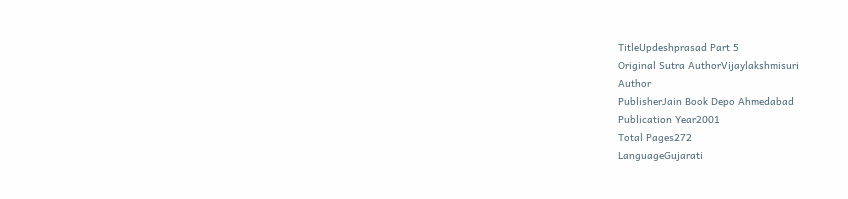TitleUpdeshprasad Part 5
Original Sutra AuthorVijaylakshmisuri
Author
PublisherJain Book Depo Ahmedabad
Publication Year2001
Total Pages272
LanguageGujarati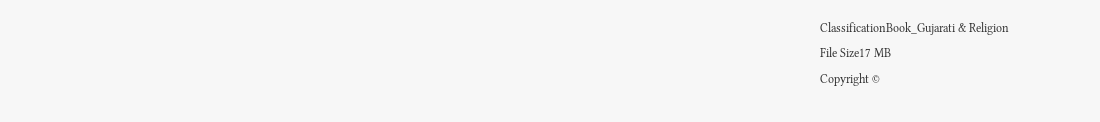ClassificationBook_Gujarati & Religion
File Size17 MB
Copyright ©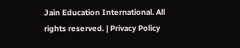Jain Education International. All rights reserved. | Privacy Policy